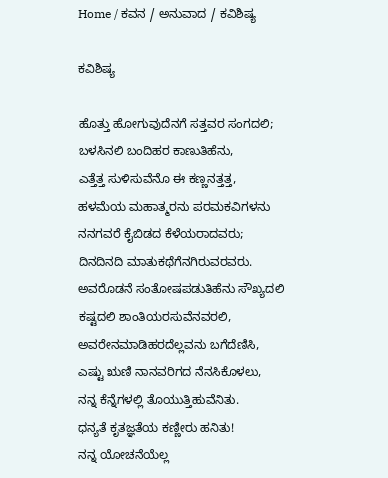Home / ಕವನ / ಅನುವಾದ / ಕವಿಶಿಷ್ಯ

ಕವಿಶಿಷ್ಯ

ಹೊತ್ತು ಹೋಗುವುದೆನಗೆ ಸತ್ತವರ ಸಂಗದಲಿ;
ಬಳಸಿನಲಿ ಬಂದಿಹರ ಕಾಣುತಿಹೆನು,
ಎತ್ತೆತ್ತ ಸುಳಿಸುವೆನೊ ಈ ಕಣ್ಣನತ್ತತ್ತ,
ಹಳಮೆಯ ಮಹಾತ್ಮರನು ಪರಮಕವಿಗಳನು
ನನಗವರೆ ಕೈಬಿಡದ ಕೆಳೆಯರಾದವರು;
ದಿನದಿನದಿ ಮಾತುಕಥೆಗೆನಗಿರುವರವರು.
ಅವರೊಡನೆ ಸಂತೋಷಪಡುತಿಹೆನು ಸೌಖ್ಯದಲಿ
ಕಷ್ಟದಲಿ ಶಾಂತಿಯರಸುವೆನವರಲಿ,
ಅವರೇನಮಾಡಿಹರದೆಲ್ಲವನು ಬಗೆದೆಣಿಸಿ,
ಎಷ್ಟು ಋಣಿ ನಾನವರಿಗದ ನೆನಸಿಕೊಳಲು,
ನನ್ನ ಕೆನ್ನೆಗಳಲ್ಲಿ ತೊಯುತ್ತಿಹುವೆನಿತು.
ಧನ್ಯತೆ ಕೃತಜ್ಞತೆಯ ಕಣ್ಣೀರು ಹನಿತು!
ನನ್ನ ಯೋಚನೆಯೆಲ್ಲ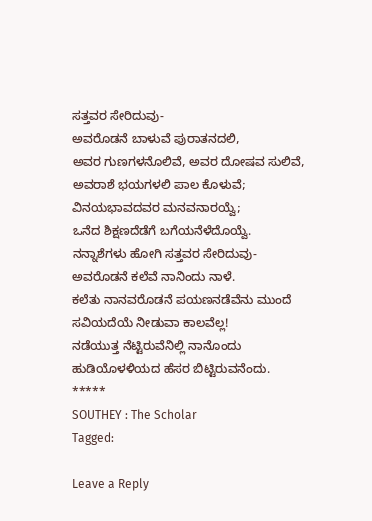ಸತ್ತವರ ಸೇರಿದುವು-
ಅವರೊಡನೆ ಬಾಳುವೆ ಪುರಾತನದಲಿ,
ಅವರ ಗುಣಗಳನೊಲಿವೆ, ಅವರ ದೋಷವ ಸುಲಿವೆ,
ಅವರಾಶೆ ಭಯಗಳಲಿ ಪಾಲ ಕೊಳುವೆ;
ವಿನಯಭಾವದವರ ಮನವನಾರಯ್ವೆ;
ಒನೆದ ಶಿಕ್ಷಣದೆಡೆಗೆ ಬಗೆಯನೆಳೆದೊಯ್ವೆ.
ನನ್ನಾಶೆಗಳು ಹೋಗಿ ಸತ್ತವರ ಸೇರಿದುವು-
ಅವರೊಡನೆ ಕಲೆವೆ ನಾನಿಂದು ನಾಳೆ.
ಕಲೆತು ನಾನವರೊಡನೆ ಪಯಣನಡೆವೆನು ಮುಂದೆ
ಸವಿಯದೆಯೆ ನೀಡುವಾ ಕಾಲವೆಲ್ಲ!
ನಡೆಯುತ್ತ ನೆಟ್ಟಿರುವೆನಿಲ್ಲಿ ನಾನೊಂದು
ಹುಡಿಯೊಳಳಿಯದ ಹೆಸರ ಬಿಟ್ಟಿರುವನೆಂದು.
*****
SOUTHEY : The Scholar
Tagged:

Leave a Reply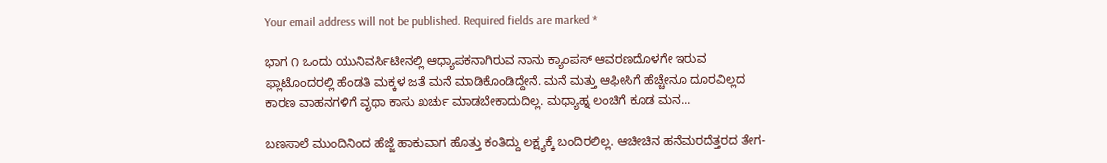Your email address will not be published. Required fields are marked *

ಭಾಗ ೧ ಒಂದು ಯುನಿವರ್ಸಿಟೀನಲ್ಲಿ ಆಧ್ಯಾಪಕನಾಗಿರುವ ನಾನು ಕ್ಯಾಂಪಸ್ ಆವರಣದೊಳಗೇ ಇರುವ ಫ್ಲಾಟೊಂದರಲ್ಲಿ ಹೆಂಡತಿ ಮಕ್ಕಳ ಜತೆ ಮನೆ ಮಾಡಿಕೊಂಡಿದ್ದೇನೆ. ಮನೆ ಮತ್ತು ಆಫೀಸಿಗೆ ಹೆಚ್ಚೇನೂ ದೂರವಿಲ್ಲದ ಕಾರಣ ವಾಹನಗಳಿಗೆ ವೃಥಾ ಕಾಸು ಖರ್ಚು ಮಾಡಬೇಕಾದುದಿಲ್ಲ. ಮಧ್ಯಾಹ್ನ ಲಂಚಿಗೆ ಕೂಡ ಮನ...

ಬಣಸಾಲೆ ಮುಂದಿನಿಂದ ಹೆಜ್ಜೆ ಹಾಕುವಾಗ ಹೊತ್ತು ಕಂತಿದ್ದು ಲಕ್ಷ್ಯಕ್ಕೆ ಬಂದಿರಲಿಲ್ಲ. ಆಚೀಚಿನ ಹನೆಮರದೆತ್ತರದ ತೇಗ-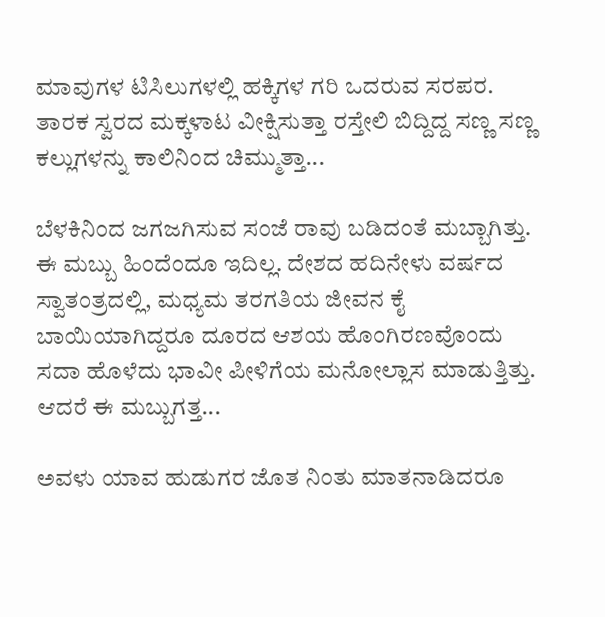ಮಾವುಗಳ ಟಿಸಿಲುಗಳಲ್ಲಿ ಹಕ್ಕಿಗಳ ಗರಿ ಒದರುವ ಸರಪರ. ತಾರಕ ಸ್ವರದ ಮಕ್ಕಳಾಟ ವೀಕ್ಷಿಸುತ್ತಾ ರಸ್ತೇಲಿ ಬಿದ್ದಿದ್ದ ಸಣ್ಣ ಸಣ್ಣ ಕಲ್ಲುಗಳನ್ನು ಕಾಲಿನಿಂದ ಚಿಮ್ಮುತ್ತಾ...

ಬೆಳಕಿನಿಂದ ಜಗಜಗಿಸುವ ಸಂಜೆ ರಾವು ಬಡಿದಂತೆ ಮಬ್ಬಾಗಿತ್ತು. ಈ ಮಬ್ಬು ಹಿಂದೆಂದೂ ಇದಿಲ್ಲ. ದೇಶದ ಹದಿನೇಳು ವರ್ಷದ ಸ್ವಾತಂತ್ರದಲ್ಲಿ, ಮಧ್ಯಮ ತರಗತಿಯ ಜೀವನ ಕೈ ಬಾಯಿಯಾಗಿದ್ದರೂ ದೂರದ ಆಶಯ ಹೊಂಗಿರಣವೊಂದು ಸದಾ ಹೊಳೆದು ಭಾವೀ ಪೀಳಿಗೆಯ ಮನೋಲ್ಲಾಸ ಮಾಡುತ್ತಿತ್ತು. ಆದರೆ ಈ ಮಬ್ಬುಗತ್ತ...

ಅವಳು ಯಾವ ಹುಡುಗರ ಜೊತ ನಿಂತು ಮಾತನಾಡಿದರೂ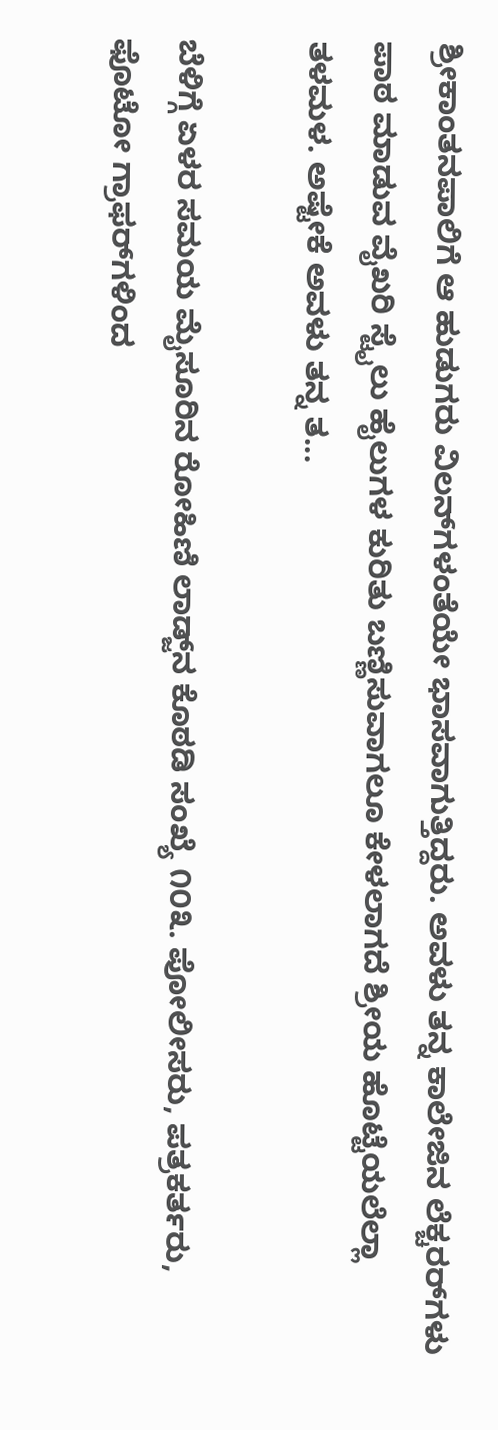ಶ್ರೀಕಾಂತನಪಾಲಿಗೆ ಆ ಹುಡುಗರು ವಿಲನ್‌ಗಳಂತೆಯೇ ಭಾಸವಾಗುತ್ತಿದ್ದರು. ಅವಳು ತನ್ನ ಕಾಲೇಜಿನ ಲೆಕ್ಚರರ್‌ಗಳು ಪಾಠ ಮಾಡುವ ವೈಖರಿ ಸ್ಟೈಲು ಹೈಲುಗಳ ಕುರಿತು ಬಣ್ಣಿಸುವಾಗಲೂ ಕೇಳಲಾಗದೆ ಶ್ರೀಯ ಹೊಟ್ಟೆಯಲೆಲ್ಲಾ ತಳಮಳ. ಅಷ್ಟೇಕೆ ಅವಳು ತನ್ನ ತ...

ಬೆಳಿಗ್ಗೆ ಏಳರ ಸಮಯ ಮೈಸೂರಿನ ರೋಹಿಣಿ ಲಾಡ್ಜ್‌ನ ಕೊಠಡಿ ಸಂಖ್ಯೆ ೧೦೩. ಪೋಲೀಸರು, ಪತ್ರಕರ್ತರು, ಫೊಟೋ ಗ್ರಾಫರ್‌ಗಳಿಂದ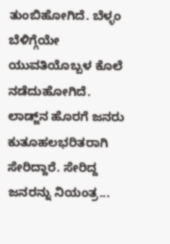ತುಂಬಿಹೋಗಿದೆ. ಬೆಳ್ಳಂ ಬೆಳಿಗ್ಗೆಯೇ ಯುವತಿಯೊಬ್ಬಳ ಕೊಲೆ ನಡೆದುಹೋಗಿದೆ. ಲಾಡ್ಜ್‌ನ ಹೊರಗೆ ಜನರು ಕುತೂಹಲಭರಿತರಾಗಿ ಸೇರಿದ್ದಾರೆ. ಸೇರಿದ್ದ ಜನರನ್ನು ನಿಯಂತ್ರ...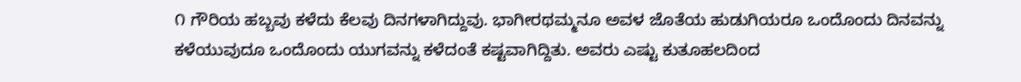೧ ಗೌರಿಯ ಹಬ್ಬವು ಕಳೆದು ಕೆಲವು ದಿನಗಳಾಗಿದ್ದುವು. ಭಾಗೀರಥಮ್ಮನೂ ಅವಳ ಜೊತೆಯ ಹುಡುಗಿಯರೂ ಒಂದೊಂದು ದಿನವನ್ನು ಕಳೆಯುವುದೂ ಒಂದೊಂದು ಯುಗವನ್ನು ಕಳೆದಂತೆ ಕಷ್ಟವಾಗಿದ್ದಿತು. ಅವರು ಎಷ್ಟು ಕುತೂಹಲದಿಂದ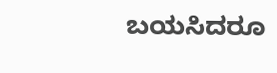ಬಯಸಿದರೂ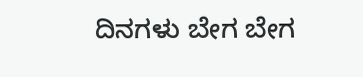ದಿನಗಳು ಬೇಗ ಬೇಗ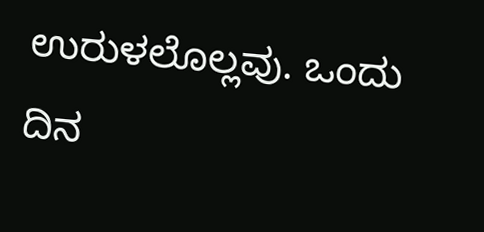ಉರುಳಲೊಲ್ಲವು. ಒಂದು ದಿನ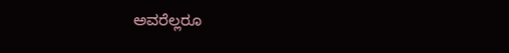ಅವರೆಲ್ಲರೂ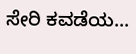ಸೇರಿ ಕವಡೆಯ...